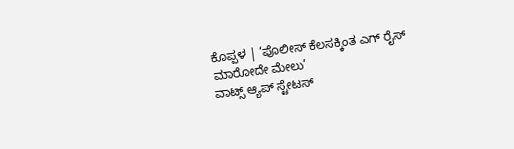ಕೊಪ್ಪಳ | ‘ಪೊಲೀಸ್ ಕೆಲಸಕ್ಕಿಂತ ಎಗ್ ರೈಸ್ ಮಾರೋದೇ ಮೇಲು’
ವಾಟ್ಸ್ ಆ್ಯಪ್ ಸ್ಟೇಟಸ್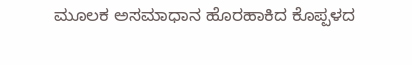ಮೂಲಕ ಅಸಮಾಧಾನ ಹೊರಹಾಕಿದ ಕೊಪ್ಪಳದ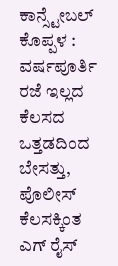ಕಾನ್ಸ್ಟೇಬಲ್
ಕೊಪ್ಪಳ : ವರ್ಷಪೂರ್ತಿ ರಜೆ ಇಲ್ಲದ ಕೆಲಸದ ಒತ್ತಡದಿಂದ ಬೇಸತ್ತು, ಪೊಲೀಸ್ ಕೆಲಸಕ್ಕಿಂತ ಎಗ್ ರೈಸ್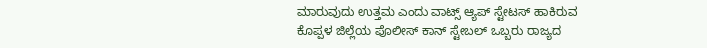ಮಾರುವುದು ಉತ್ತಮ ಎಂದು ವಾಟ್ಸ್ ಆ್ಯಪ್ ಸ್ಟೇಟಸ್ ಹಾಕಿರುವ ಕೊಪ್ಪಳ ಜಿಲ್ಲೆಯ ಪೊಲೀಸ್ ಕಾನ್ ಸ್ಟೇಬಲ್ ಒಬ್ಬರು ರಾಜ್ಯದ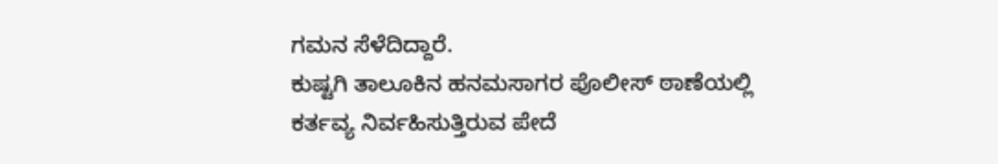ಗಮನ ಸೆಳೆದಿದ್ದಾರೆ.
ಕುಷ್ಟಗಿ ತಾಲೂಕಿನ ಹನಮಸಾಗರ ಪೊಲೀಸ್ ಠಾಣೆಯಲ್ಲಿ ಕರ್ತವ್ಯ ನಿರ್ವಹಿಸುತ್ತಿರುವ ಪೇದೆ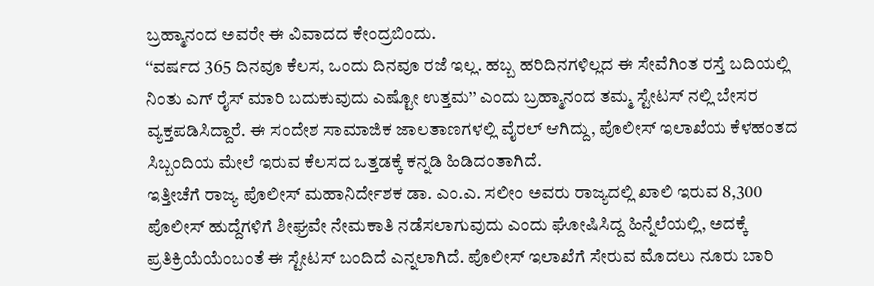ಬ್ರಹ್ಮಾನಂದ ಅವರೇ ಈ ವಿವಾದದ ಕೇಂದ್ರಬಿಂದು.
‘‘ವರ್ಷದ 365 ದಿನವೂ ಕೆಲಸ, ಒಂದು ದಿನವೂ ರಜೆ ಇಲ್ಲ. ಹಬ್ಬ ಹರಿದಿನಗಳಿಲ್ಲದ ಈ ಸೇವೆಗಿಂತ ರಸ್ತೆ ಬದಿಯಲ್ಲಿ ನಿಂತು ಎಗ್ ರೈಸ್ ಮಾರಿ ಬದುಕುವುದು ಎಷ್ಟೋ ಉತ್ತಮ’’ ಎಂದು ಬ್ರಹ್ಮಾನಂದ ತಮ್ಮ ಸ್ಟೇಟಸ್ ನಲ್ಲಿ ಬೇಸರ ವ್ಯಕ್ತಪಡಿಸಿದ್ದಾರೆ. ಈ ಸಂದೇಶ ಸಾಮಾಜಿಕ ಜಾಲತಾಣಗಳಲ್ಲಿ ವೈರಲ್ ಆಗಿದ್ದು, ಪೊಲೀಸ್ ಇಲಾಖೆಯ ಕೆಳಹಂತದ ಸಿಬ್ಬಂದಿಯ ಮೇಲೆ ಇರುವ ಕೆಲಸದ ಒತ್ತಡಕ್ಕೆ ಕನ್ನಡಿ ಹಿಡಿದಂತಾಗಿದೆ.
ಇತ್ತೀಚೆಗೆ ರಾಜ್ಯ ಪೊಲೀಸ್ ಮಹಾನಿರ್ದೇಶಕ ಡಾ. ಎಂ.ಎ. ಸಲೀಂ ಅವರು ರಾಜ್ಯದಲ್ಲಿ ಖಾಲಿ ಇರುವ 8,300 ಪೊಲೀಸ್ ಹುದ್ದೆಗಳಿಗೆ ಶೀಘ್ರವೇ ನೇಮಕಾತಿ ನಡೆಸಲಾಗುವುದು ಎಂದು ಘೋಷಿಸಿದ್ದ ಹಿನ್ನೆಲೆಯಲ್ಲಿ, ಅದಕ್ಕೆ ಪ್ರತಿಕ್ರಿಯೆಯೆಂಬಂತೆ ಈ ಸ್ಟೇಟಸ್ ಬಂದಿದೆ ಎನ್ನಲಾಗಿದೆ. ಪೊಲೀಸ್ ಇಲಾಖೆಗೆ ಸೇರುವ ಮೊದಲು ನೂರು ಬಾರಿ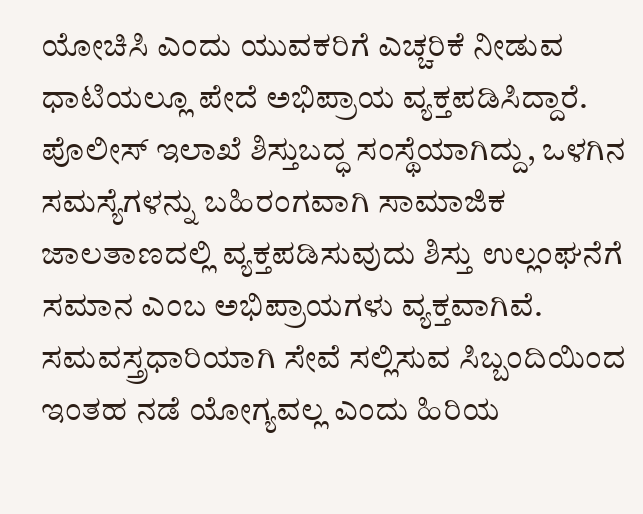ಯೋಚಿಸಿ ಎಂದು ಯುವಕರಿಗೆ ಎಚ್ಚರಿಕೆ ನೀಡುವ ಧಾಟಿಯಲ್ಲೂ ಪೇದೆ ಅಭಿಪ್ರಾಯ ವ್ಯಕ್ತಪಡಿಸಿದ್ದಾರೆ. ಪೊಲೀಸ್ ಇಲಾಖೆ ಶಿಸ್ತುಬದ್ಧ ಸಂಸ್ಥೆಯಾಗಿದ್ದು, ಒಳಗಿನ ಸಮಸ್ಯೆಗಳನ್ನು ಬಹಿರಂಗವಾಗಿ ಸಾಮಾಜಿಕ ಜಾಲತಾಣದಲ್ಲಿ ವ್ಯಕ್ತಪಡಿಸುವುದು ಶಿಸ್ತು ಉಲ್ಲಂಘನೆಗೆ ಸಮಾನ ಎಂಬ ಅಭಿಪ್ರಾಯಗಳು ವ್ಯಕ್ತವಾಗಿವೆ. ಸಮವಸ್ತ್ರಧಾರಿಯಾಗಿ ಸೇವೆ ಸಲ್ಲಿಸುವ ಸಿಬ್ಬಂದಿಯಿಂದ ಇಂತಹ ನಡೆ ಯೋಗ್ಯವಲ್ಲ ಎಂದು ಹಿರಿಯ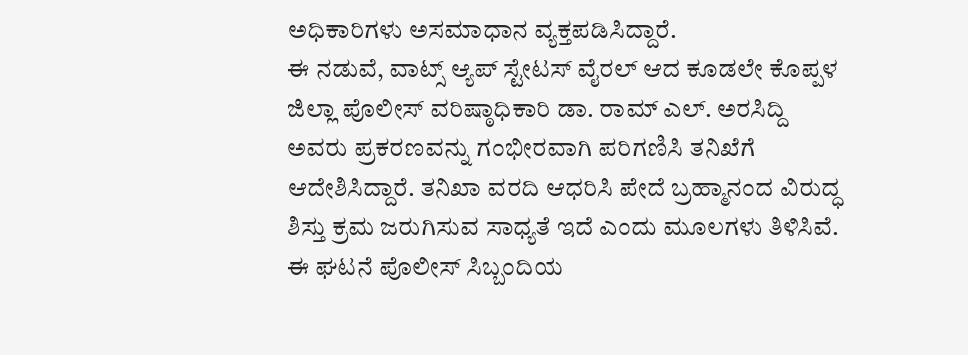ಅಧಿಕಾರಿಗಳು ಅಸಮಾಧಾನ ವ್ಯಕ್ತಪಡಿಸಿದ್ದಾರೆ.
ಈ ನಡುವೆ, ವಾಟ್ಸ್ ಆ್ಯಪ್ ಸ್ಟೇಟಸ್ ವೈರಲ್ ಆದ ಕೂಡಲೇ ಕೊಪ್ಪಳ ಜಿಲ್ಲಾ ಪೊಲೀಸ್ ವರಿಷ್ಠಾಧಿಕಾರಿ ಡಾ. ರಾಮ್ ಎಲ್. ಅರಸಿದ್ದಿ ಅವರು ಪ್ರಕರಣವನ್ನು ಗಂಭೀರವಾಗಿ ಪರಿಗಣಿಸಿ ತನಿಖೆಗೆ ಆದೇಶಿಸಿದ್ದಾರೆ. ತನಿಖಾ ವರದಿ ಆಧರಿಸಿ ಪೇದೆ ಬ್ರಹ್ಮಾನಂದ ವಿರುದ್ಧ ಶಿಸ್ತು ಕ್ರಮ ಜರುಗಿಸುವ ಸಾಧ್ಯತೆ ಇದೆ ಎಂದು ಮೂಲಗಳು ತಿಳಿಸಿವೆ. ಈ ಘಟನೆ ಪೊಲೀಸ್ ಸಿಬ್ಬಂದಿಯ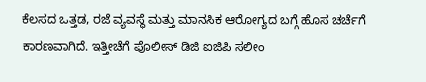ಕೆಲಸದ ಒತ್ತಡ, ರಜೆ ವ್ಯವಸ್ಥೆ ಮತ್ತು ಮಾನಸಿಕ ಆರೋಗ್ಯದ ಬಗ್ಗೆ ಹೊಸ ಚರ್ಚೆಗೆ ಕಾರಣವಾಗಿದೆ. ಇತ್ತೀಚೆಗೆ ಪೊಲೀಸ್ ಡಿಜಿ ಐಜಿಪಿ ಸಲೀಂ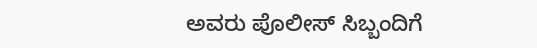ಅವರು ಪೊಲೀಸ್ ಸಿಬ್ಬಂದಿಗೆ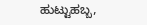ಹುಟ್ಟುಹಬ್ಬ,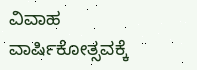ವಿವಾಹ ವಾರ್ಷಿಕೋತ್ಸವಕ್ಕೆ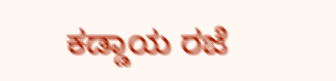ಕಡ್ಡಾಯ ರಜೆ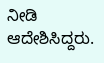ನೀಡಿ ಆದೇಶಿಸಿದ್ದರು.